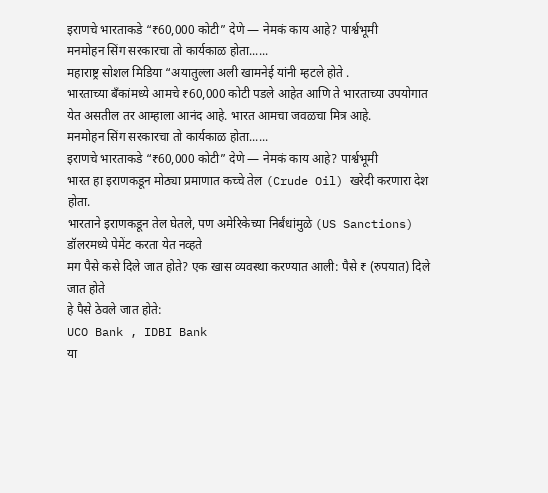इराणचे भारताकडे “₹60,000 कोटी” देणे — नेमकं काय आहे? पार्श्वभूमी
मनमोहन सिंग सरकारचा तो कार्यकाळ होता......
महाराष्ट्र सोशल मिडिया “अयातुल्ला अली खामनेई यांनी म्हटले होते .
भारताच्या बँकांमध्ये आमचे ₹60,000 कोटी पडले आहेत आणि ते भारताच्या उपयोगात येत असतील तर आम्हाला आनंद आहे. भारत आमचा जवळचा मित्र आहे.
मनमोहन सिंग सरकारचा तो कार्यकाळ होता......
इराणचे भारताकडे “₹60,000 कोटी” देणे — नेमकं काय आहे? पार्श्वभूमी
भारत हा इराणकडून मोठ्या प्रमाणात कच्चे तेल (Crude Oil) खरेदी करणारा देश होता.
भारताने इराणकडून तेल घेतले, पण अमेरिकेच्या निर्बंधांमुळे (US Sanctions) डॉलरमध्ये पेमेंट करता येत नव्हते
मग पैसे कसे दिले जात होते? एक खास व्यवस्था करण्यात आली: पैसे ₹ (रुपयात) दिले जात होते
हे पैसे ठेवले जात होते:
UCO Bank , IDBI Bank
या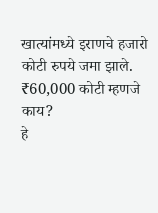खात्यांमध्ये इराणचे हजारो कोटी रुपये जमा झाले.
₹60,000 कोटी म्हणजे काय?
हे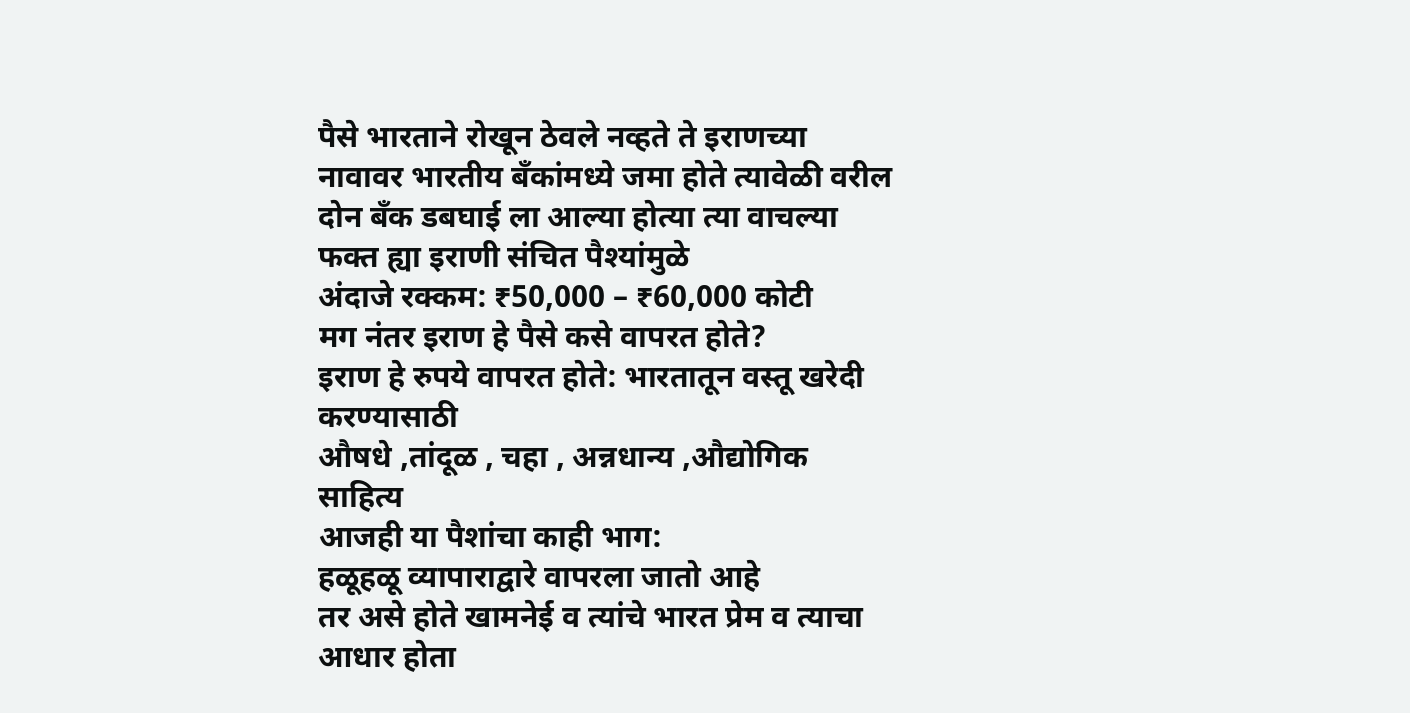पैसे भारताने रोखून ठेवले नव्हते ते इराणच्या नावावर भारतीय बँकांमध्ये जमा होते त्यावेळी वरील दोन बँक डबघाई ला आल्या होत्या त्या वाचल्या फक्त ह्या इराणी संचित पैश्यांमुळे
अंदाजे रक्कम: ₹50,000 – ₹60,000 कोटी
मग नंतर इराण हे पैसे कसे वापरत होते?
इराण हे रुपये वापरत होते: भारतातून वस्तू खरेदी करण्यासाठी
औषधे ,तांदूळ , चहा , अन्नधान्य ,औद्योगिक साहित्य
आजही या पैशांचा काही भाग:
हळूहळू व्यापाराद्वारे वापरला जातो आहे
तर असे होते खामनेई व त्यांचे भारत प्रेम व त्याचा आधार होता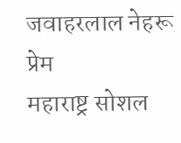जवाहरलाल नेहरू प्रेम
महाराष्ट्र सोशल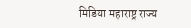मिडिया महाराष्ट्र राज्य